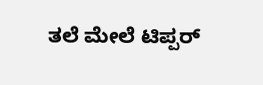ತಲೆ ಮೇಲೆ ಟಿಪ್ಪರ್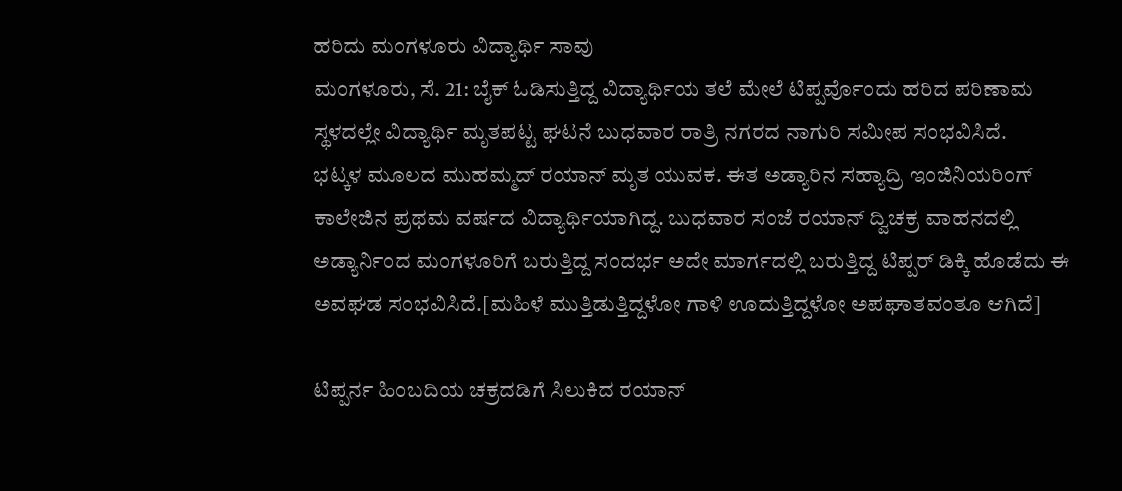ಹರಿದು ಮಂಗಳೂರು ವಿದ್ಯಾರ್ಥಿ ಸಾವು
ಮಂಗಳೂರು, ಸೆ. 21: ಬೈಕ್ ಓಡಿಸುತ್ತಿದ್ದ ವಿದ್ಯಾರ್ಥಿಯ ತಲೆ ಮೇಲೆ ಟಿಪ್ಪರ್ವೊಂದು ಹರಿದ ಪರಿಣಾಮ ಸ್ಥಳದಲ್ಲೇ ವಿದ್ಯಾರ್ಥಿ ಮೃತಪಟ್ಟ ಘಟನೆ ಬುಧವಾರ ರಾತ್ರಿ ನಗರದ ನಾಗುರಿ ಸಮೀಪ ಸಂಭವಿಸಿದೆ.
ಭಟ್ಕಳ ಮೂಲದ ಮುಹಮ್ಮದ್ ರಯಾನ್ ಮೃತ ಯುವಕ. ಈತ ಅಡ್ಯಾರಿನ ಸಹ್ಯಾದ್ರಿ ಇಂಜಿನಿಯರಿಂಗ್ ಕಾಲೇಜಿನ ಪ್ರಥಮ ವರ್ಷದ ವಿದ್ಯಾರ್ಥಿಯಾಗಿದ್ದ. ಬುಧವಾರ ಸಂಜೆ ರಯಾನ್ ದ್ವಿಚಕ್ರ ವಾಹನದಲ್ಲಿ ಅಡ್ಯಾರ್ನಿಂದ ಮಂಗಳೂರಿಗೆ ಬರುತ್ತಿದ್ದ ಸಂದರ್ಭ ಅದೇ ಮಾರ್ಗದಲ್ಲಿ ಬರುತ್ತಿದ್ದ ಟಿಪ್ಪರ್ ಡಿಕ್ಕಿ ಹೊಡೆದು ಈ ಅವಘಡ ಸಂಭವಿಸಿದೆ.[ಮಹಿಳೆ ಮುತ್ತಿಡುತ್ತಿದ್ದಳೋ ಗಾಳಿ ಊದುತ್ತಿದ್ದಳೋ ಅಪಘಾತವಂತೂ ಆಗಿದೆ]

ಟಿಪ್ಪರ್ನ ಹಿಂಬದಿಯ ಚಕ್ರದಡಿಗೆ ಸಿಲುಕಿದ ರಯಾನ್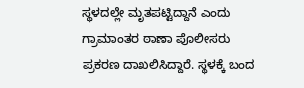ಸ್ಥಳದಲ್ಲೇ ಮೃತಪಟ್ಟಿದ್ದಾನೆ ಎಂದು ಗ್ರಾಮಾಂತರ ಠಾಣಾ ಪೊಲೀಸರು ಪ್ರಕರಣ ದಾಖಲಿಸಿದ್ದಾರೆ. ಸ್ಥಳಕ್ಕೆ ಬಂದ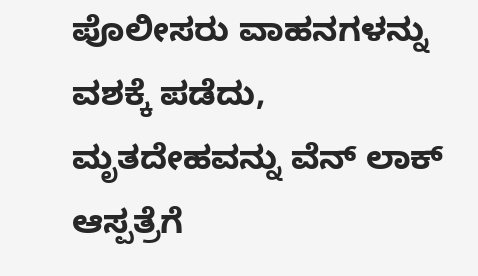ಪೊಲೀಸರು ವಾಹನಗಳನ್ನು ವಶಕ್ಕೆ ಪಡೆದು, ಮೃತದೇಹವನ್ನು ವೆನ್ ಲಾಕ್ ಆಸ್ಪತ್ರೆಗೆ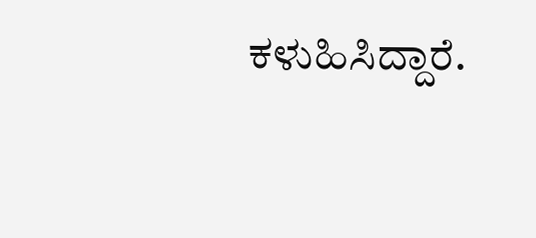ಕಳುಹಿಸಿದ್ದಾರೆ.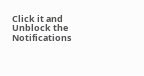Click it and Unblock the Notifications